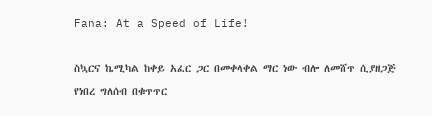Fana: At a Speed of Life!

ስኳርና ኬሚካል ከቀይ አፈር ጋር በመቀላቀል ማር ነው ብሎ ለመሸጥ ሲያዘጋጅ የነበረ ግለሰብ በቁጥጥር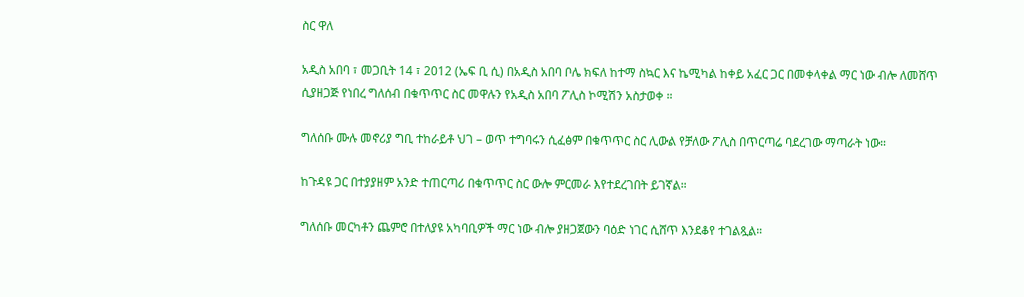ስር ዋለ

አዲስ አበባ ፣ መጋቢት 14 ፣ 2012 (ኤፍ ቢ ሲ) በአዲስ አበባ ቦሌ ክፍለ ከተማ ስኳር እና ኬሚካል ከቀይ አፈር ጋር በመቀላቀል ማር ነው ብሎ ለመሸጥ ሲያዘጋጅ የነበረ ግለሰብ በቁጥጥር ስር መዋሉን የአዲስ አበባ ፖሊስ ኮሚሽን አስታወቀ ።

ግለሰቡ ሙሉ መኖሪያ ግቢ ተከራይቶ ህገ – ወጥ ተግባሩን ሲፈፅም በቁጥጥር ስር ሊውል የቻለው ፖሊስ በጥርጣሬ ባደረገው ማጣራት ነው።

ከጉዳዩ ጋር በተያያዘም አንድ ተጠርጣሪ በቁጥጥር ስር ውሎ ምርመራ እየተደረገበት ይገኛል።

ግለሰቡ መርካቶን ጨምሮ በተለያዩ አካባቢዎች ማር ነው ብሎ ያዘጋጀውን ባዕድ ነገር ሲሸጥ እንደቆየ ተገልጿል።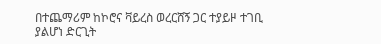በተጨማሪም ከኮሮና ቫይረስ ወረርሸኝ ጋር ተያይዞ ተገቢ ያልሆነ ድርጊት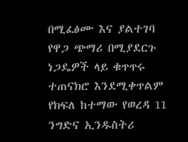በሚፈፅሙ እና ያልተገባ የዋጋ ጭማሪ በሚያደርጉ ነጋዴዎች ላይ ቁጥጥሩ ተጠናክሮ እንደሚቀጥልም የክፍለ ከተማው የወረዳ 11 ንግድና ኢንዱስትሪ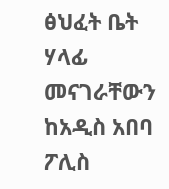ፅህፈት ቤት ሃላፊ መናገራቸውን ከአዲስ አበባ ፖሊስ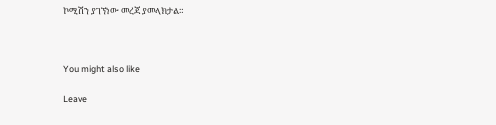ኮሚሽን ያገኘነው መረጃ ያመላክታል።



You might also like

Leave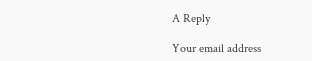A Reply

Your email address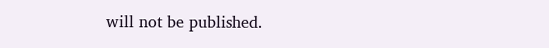will not be published.